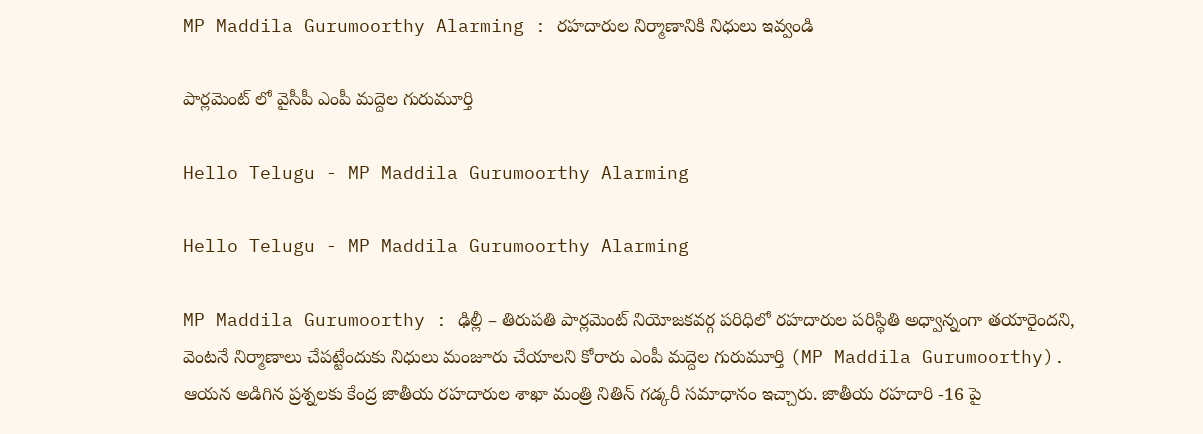MP Maddila Gurumoorthy Alarming : ర‌హ‌దారుల నిర్మాణానికి నిధులు ఇవ్వండి

పార్లమెంట్ లో వైసీపీ ఎంపీ మ‌ద్దెల గురుమూర్తి

Hello Telugu - MP Maddila Gurumoorthy Alarming

Hello Telugu - MP Maddila Gurumoorthy Alarming

MP Maddila Gurumoorthy : ఢిల్లీ – తిరుప‌తి పార్ల‌మెంట్ నియోజ‌క‌వ‌ర్గ ప‌రిధిలో ర‌హ‌దారుల ప‌రిస్థితి అధ్వాన్నంగా త‌యారైంద‌ని, వెంట‌నే నిర్మాణాలు చేప‌ట్టేందుకు నిధులు మంజూరు చేయాల‌ని కోరారు ఎంపీ మ‌ద్దెల గురుమూర్తి (MP Maddila Gurumoorthy). ఆయ‌న అడిగిన ప్ర‌శ్న‌ల‌కు కేంద్ర జాతీయ రహదారుల శాఖా మంత్రి నితిన్ గడ్కరీ సమాధానం ఇచ్చారు. జాతీయ రహదారి -16 పై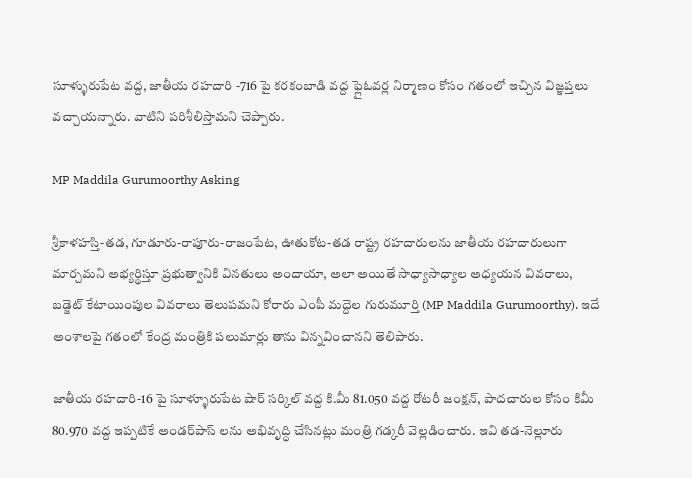సూళ్ళురుపేట వద్ద, జాతీయ రహదారి -716 పై కరకంబాడి వద్ద ఫ్లైఓవర్ల నిర్మాణం కోసం గతంలో ఇచ్చిన విజ్ఞప్తలు వ‌చ్చాయ‌న్నారు. వాటిని ప‌రిశీలిస్తామ‌ని చెప్పారు.

MP Maddila Gurumoorthy Asking

శ్రీకాళహస్తి-తడ, గూడూరు-రాపూరు-రాజంపేట, ఊతుకోట-తడ రాష్ట్ర రహదారులను జాతీయ రహదారులుగా మార్చమని అభ్యర్థిస్తూ ప్రభుత్వానికి వినతులు అందాయా, అలా అయితే సాధ్యాసాధ్యాల అధ్యయన వివరాలు, బడ్జెట్ కేటాయింపుల వివరాలు తెలుపమని కోరారు ఎంపీ మ‌ద్దెల గురుమూర్తి (MP Maddila Gurumoorthy). ఇదే అంశాలపై గతంలో కేంద్ర మంత్రికి పలుమార్లు తాను విన్న‌వించాన‌ని తెలిపారు.

జాతీయ రహదారి-16 పై సూళ్ళూరుపేట షార్ సర్కిల్ వద్ద కి.మీ 81.050 వద్ద రోటరీ జంక్షన్, పాదచారుల కోసం కిమీ 80.970 వద్ద ఇప్పటికే అండర్‌పాస్ లను అభివృద్ధి చేసినట్లు మంత్రి గడ్కరీ వెల్లడించారు. ఇవి తడ-నెల్లూరు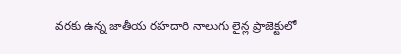వరకు ఉన్న జాతీయ రహదారి నాలుగు లైన్ల ప్రాజెక్టులో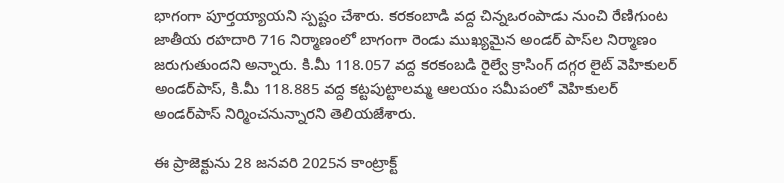భాగంగా పూర్తయ్యాయని స్ప‌ష్టం చేశారు. కరకంబాడి వద్ద చిన్నఒరంపాడు నుంచి రేణిగుంట జాతీయ రహదారి 716 నిర్మాణంలో బాగంగా రెండు ముఖ్యమైన అండర్‌ పాస్‌ల నిర్మాణం జరుగుతుందని అన్నారు. కి.మీ 118.057 వద్ద కరకంబడి రైల్వే క్రాసింగ్ దగ్గర లైట్ వెహికులర్ అండర్‌పాస్, కి.మీ 118.885 వద్ద కట్టపుట్టాలమ్మ ఆలయం సమీపంలో వెహికులర్ అండర్‌పాస్ నిర్మించనున్నారని తెలియజేశారు.

ఈ ప్రాజెక్టును 28 జనవరి 2025న కాంట్రాక్ట్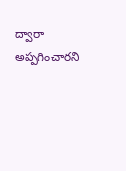ద్వారా అప్పగించారని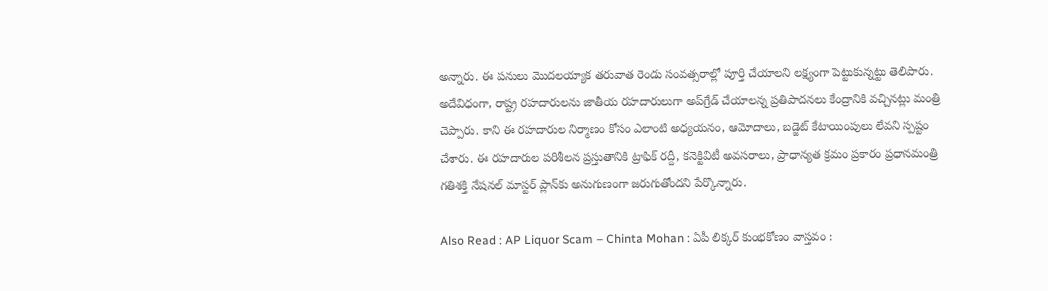అన్నారు. ఈ పనులు మొదలయ్యాక తరువాత రెండు సంవత్సరాల్లో పూర్తి చేయాలని లక్ష్యంగా పెట్టుకున్నట్టు తెలిపారు. అదేవిధంగా, రాష్ట్ర రహదారులను జాతీయ రహదారులుగా అప్‌గ్రేడ్ చేయాలన్న ప్రతిపాదనలు కేంద్రానికి వచ్చినట్లు మంత్రి చెప్పారు. కాని ఈ రహదారుల నిర్మాణం కోసం ఎలాంటి అధ్యయనం, ఆమోదాలు, బడ్జెట్ కేటాయింపులు లేవని స్పష్టం చేశారు. ఈ రహదారుల పరిశీలన ప్రస్తుతానికి ట్రాఫిక్ రద్దీ, కనెక్టివిటీ అవసరాలు, ప్రాధాన్యత క్రమం ప్రకారం ప్రధానమంత్రి గతిశక్తి నేషనల్ మాస్టర్ ప్లాన్‌కు అనుగుణంగా జరుగుతోందని పేర్కొన్నారు.

Also Read : AP Liquor Scam – Chinta Mohan : ఏపీ లిక్క‌ర్ కుంభ‌కోణం వాస్త‌వం :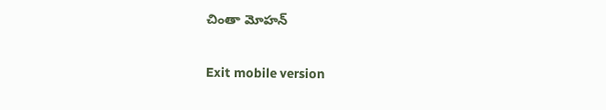చింతా మోహ‌న్

Exit mobile version